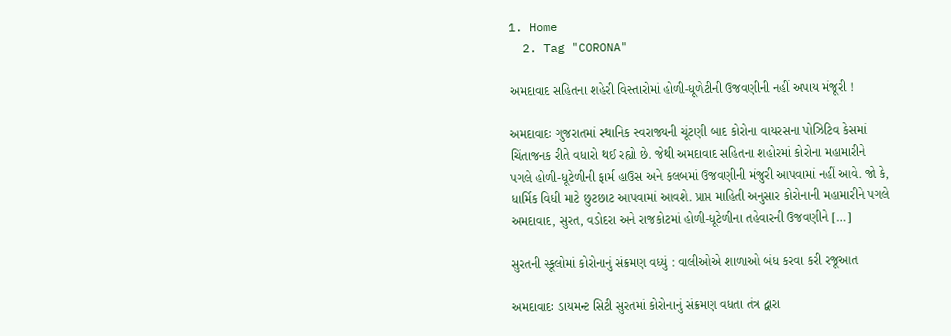1. Home
  2. Tag "CORONA"

અમદાવાદ સહિતના શહેરી વિસ્તારોમાં હોળી-ધૂળેટીની ઉજવણીની નહીં અપાય મંજૂરી !

અમદાવાદઃ ગુજરાતમાં સ્થાનિક સ્વરાજ્યની ચૂંટણી બાદ કોરોના વાયરસના પોઝિટિવ કેસમાં ચિંતાજનક રીતે વધારો થઈ રહ્યો છે. જેથી અમદાવાદ સહિતના શહોરમાં કોરોના મહામારીને પગલે હોળી-ધૂટેળીની ફાર્મ હાઉસ અને કલબમાં ઉજવણીની મંજુરી આપવામાં નહીં આવે. જો કે, ધાર્મિક વિધી માટે છુટછાટ આપવામાં આવશે. પ્રાપ્ત માહિતી અનુસાર કોરોનાની મહામારીને પગલે અમદાવાદ, સુરત, વડોદરા અને રાજકોટમાં હોળી-ધૂટેળીના તહેવારની ઉજવણીને […]

સુરતની સ્કૂલોમાં કોરોનાનું સંક્રમણ વધ્યું : વાલીઓએ શાળાઓ બંધ કરવા કરી રજૂઆત

અમદાવાદઃ ડાયમન્ટ સિટી સુરતમાં કોરોનાનું સંક્રમણ વધતા તંત્ર દ્વારા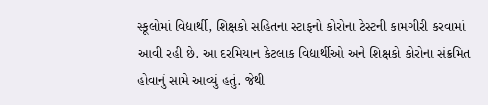સ્કૂલોમાં વિદ્યાર્થી, શિક્ષકો સહિતના સ્ટાફનો કોરોના ટેસ્ટની કામગીરી કરવામાં આવી રહી છે. આ દરમિયાન કેટલાક વિદ્યાર્થીઓ અને શિક્ષકો કોરોના સંક્રમિત હોવાનું સામે આવ્યું હતું. જેથી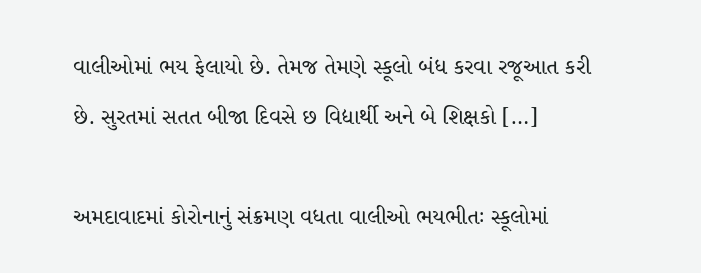વાલીઓમાં ભય ફેલાયો છે. તેમજ તેમણે સ્કૂલો બંધ કરવા રજૂઆત કરી છે. સુરતમાં સતત બીજા દિવસે છ વિદ્યાર્થી અને બે શિક્ષકો […]

અમદાવાદમાં કોરોનાનું સંક્રમણ વધતા વાલીઓ ભયભીતઃ સ્કૂલોમાં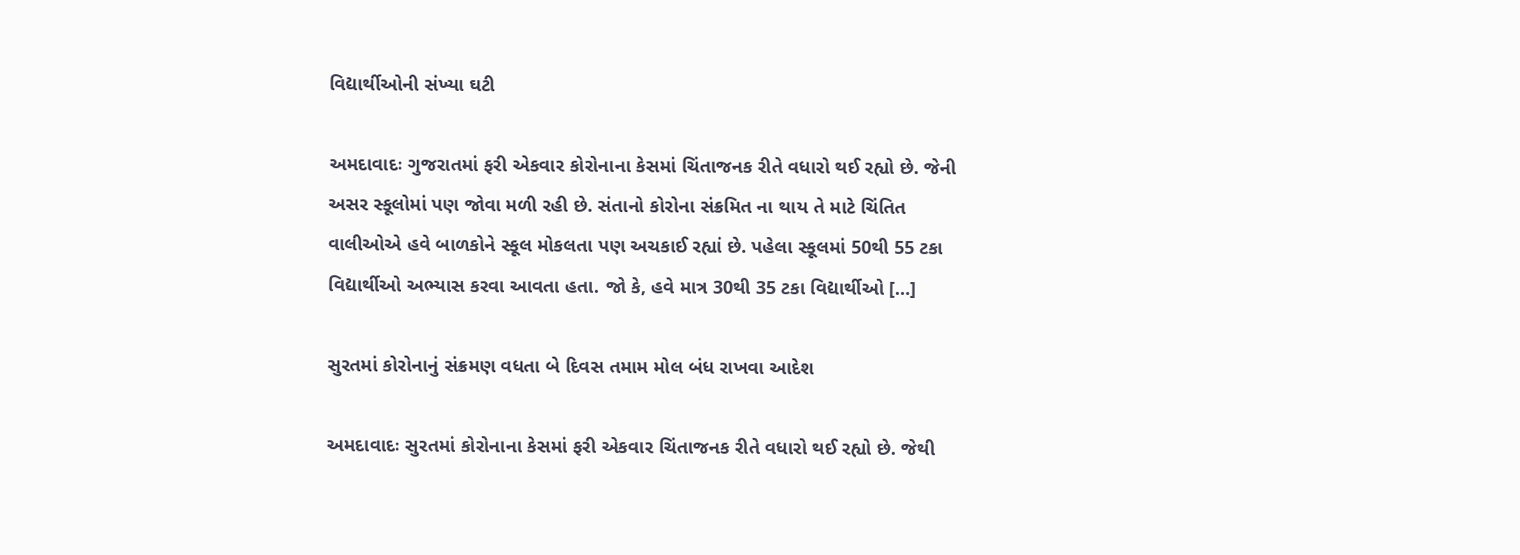વિદ્યાર્થીઓની સંખ્યા ઘટી

અમદાવાદઃ ગુજરાતમાં ફરી એકવાર કોરોનાના કેસમાં ચિંતાજનક રીતે વધારો થઈ રહ્યો છે. જેની અસર સ્કૂલોમાં પણ જોવા મળી રહી છે. સંતાનો કોરોના સંક્રમિત ના થાય તે માટે ચિંતિત વાલીઓએ હવે બાળકોને સ્કૂલ મોકલતા પણ અચકાઈ રહ્યાં છે. પહેલા સ્કૂલમાં 50થી 55 ટકા વિદ્યાર્થીઓ અભ્યાસ કરવા આવતા હતા. જો કે, હવે માત્ર 30થી 35 ટકા વિદ્યાર્થીઓ […]

સુરતમાં કોરોનાનું સંક્રમણ વધતા બે દિવસ તમામ મોલ બંધ રાખવા આદેશ

અમદાવાદઃ સુરતમાં કોરોનાના કેસમાં ફરી એકવાર ચિંતાજનક રીતે વધારો થઈ રહ્યો છે. જેથી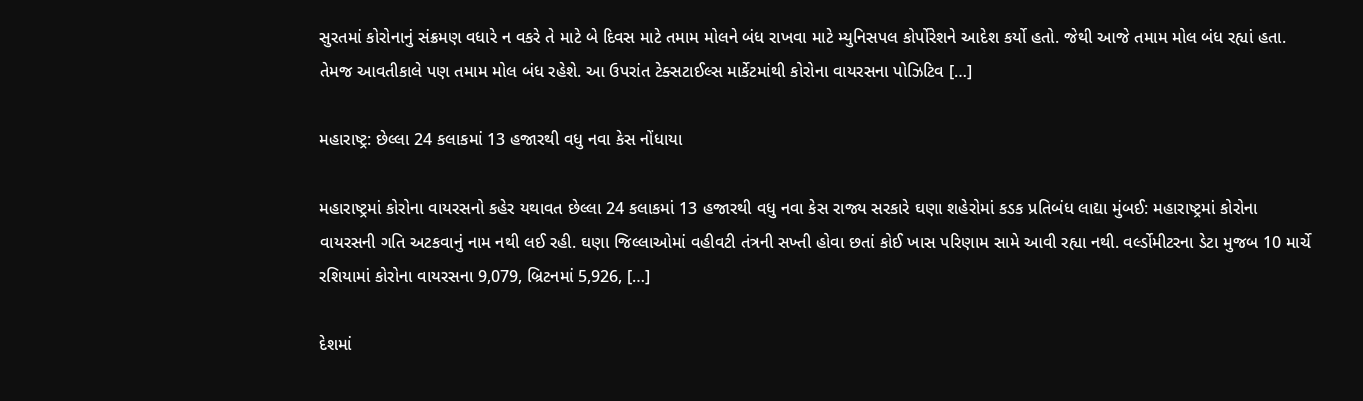સુરતમાં કોરોનાનું સંક્રમણ વધારે ન વકરે તે માટે બે દિવસ માટે તમામ મોલને બંધ રાખવા માટે મ્યુનિસપલ કોર્પોરેશને આદેશ કર્યો હતો. જેથી આજે તમામ મોલ બંધ રહ્યાં હતા. તેમજ આવતીકાલે પણ તમામ મોલ બંધ રહેશે. આ ઉપરાંત ટેક્સટાઈલ્સ માર્કેટમાંથી કોરોના વાયરસના પોઝિટિવ […]

મહારાષ્ટ્ર: છેલ્લા 24 કલાકમાં 13 હજારથી વધુ નવા કેસ નોંધાયા

મહારાષ્ટ્રમાં કોરોના વાયરસનો કહેર યથાવત છેલ્લા 24 કલાકમાં 13 હજારથી વધુ નવા કેસ રાજ્ય સરકારે ઘણા શહેરોમાં કડક પ્રતિબંધ લાદ્યા મુંબઈ: મહારાષ્ટ્રમાં કોરોના વાયરસની ગતિ અટકવાનું નામ નથી લઈ રહી. ઘણા જિલ્લાઓમાં વહીવટી તંત્રની સખ્તી હોવા છતાં કોઈ ખાસ પરિણામ સામે આવી રહ્યા નથી. વર્લ્ડોમીટરના ડેટા મુજબ 10 માર્ચે રશિયામાં કોરોના વાયરસના 9,079, બ્રિટનમાં 5,926, […]

દેશમાં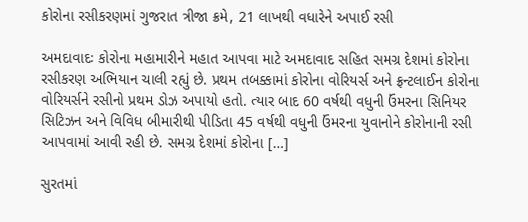કોરોના રસીકરણમાં ગુજરાત ત્રીજા ક્રમે, 21 લાખથી વધારેને અપાઈ રસી

અમદાવાદઃ કોરોના મહામારીને મહાત આપવા માટે અમદાવાદ સહિત સમગ્ર દેશમાં કોરોના રસીકરણ અભિયાન ચાલી રહ્યું છે. પ્રથમ તબક્કામાં કોરોના વોરિયર્સ અને ફ્રન્ટલાઈન કોરોના વોરિયર્સને રસીનો પ્રથમ ડોઝ અપાયો હતો. ત્યાર બાદ 60 વર્ષથી વધુની ઉંમરના સિનિયર સિટિઝન અને વિવિધ બીમારીથી પીડિતા 45 વર્ષથી વધુની ઉંમરના યુવાનોને કોરોનાની રસી આપવામાં આવી રહી છે. સમગ્ર દેશમાં કોરોના […]

સુરતમાં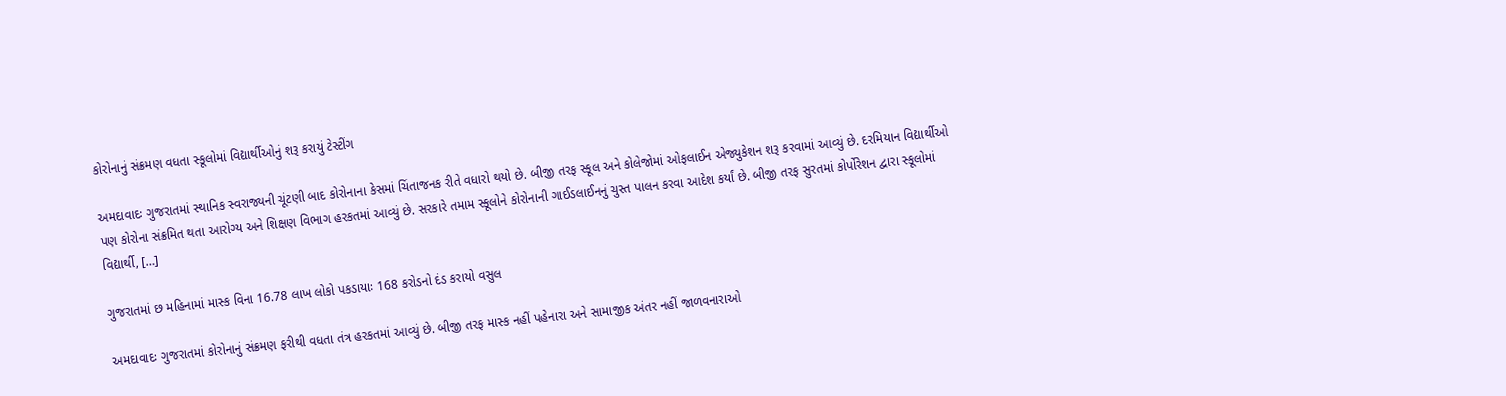કોરોનાનું સંક્રમણ વધતા સ્કૂલોમાં વિદ્યાર્થીઓનું શરૂ કરાયું ટેસ્ટીંગ

અમદાવાદઃ ગુજરાતમાં સ્થાનિક સ્વરાજ્યની ચૂંટણી બાદ કોરોનાના કેસમાં ચિંતાજનક રીતે વધારો થયો છે. બીજી તરફ સ્કૂલ અને કોલેજોમાં ઓફલાઈન એજ્યુકેશન શરૂ કરવામાં આવ્યું છે. દરમિયાન વિદ્યાર્થીઓ પણ કોરોના સંક્રમિત થતા આરોગ્ય અને શિક્ષણ વિભાગ હરકતમાં આવ્યું છે. સરકારે તમામ સ્કૂલોને કોરોનાની ગાઈડલાઈનનું ચુસ્ત પાલન કરવા આદેશ કર્યાં છે. બીજી તરફ સુરતમાં કોર્પોરેશન દ્વારા સ્કૂલોમાં વિદ્યાર્થી, […]

ગુજરાતમાં છ મહિનામાં માસ્ક વિના 16.78 લાખ લોકો પકડાયાઃ 168 કરોડનો દંડ કરાયો વસુલ

અમદાવાદઃ ગુજરાતમાં કોરોનાનું સંક્રમણ ફરીથી વધતા તંત્ર હરકતમાં આવ્યું છે. બીજી તરફ માસ્ક નહીં પહેનારા અને સામાજીક અંતર નહીં જાળવનારાઓ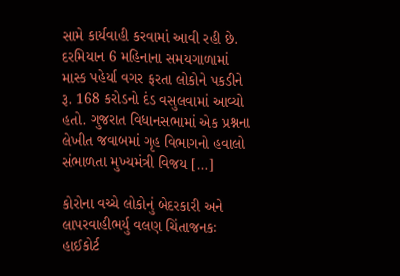સામે કાર્યવાહી કરવામાં આવી રહી છે. દરમિયાન 6 મહિનાના સમયગાળામાં માસ્ક પહેર્યા વગર ફરતા લોકોને પકડીને રૂ. 168 કરોડનો દંડ વસુલવામાં આવ્યો હતો. ગુજરાત વિધાનસભામાં એક પ્રશ્નના લેખીત જવાબમાં ગૃહ વિભાગનો હવાલો સંભાળતા મુખ્યમંત્રી વિજય […]

કોરોના વચ્ચે લોકોનું બેદરકારી અને લાપરવાહીભર્યુ વલણ ચિંતાજનકઃ હાઈકોર્ટ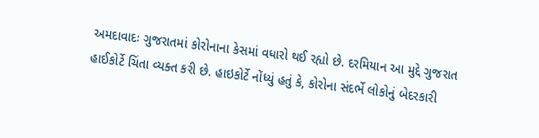અમદાવાદઃ ગુજરાતમાં કોરોનાના કેસમાં વધારો થઈ રહ્યો છે. દરમિયાન આ મુદ્દે ગુજરાત હાઈકોર્ટે ચિંતા વ્યક્ત કરી છે. હાઇકોર્ટે નોંધ્યું હતું કે, કોરોના સંદર્ભે લોકોનું બેદરકારી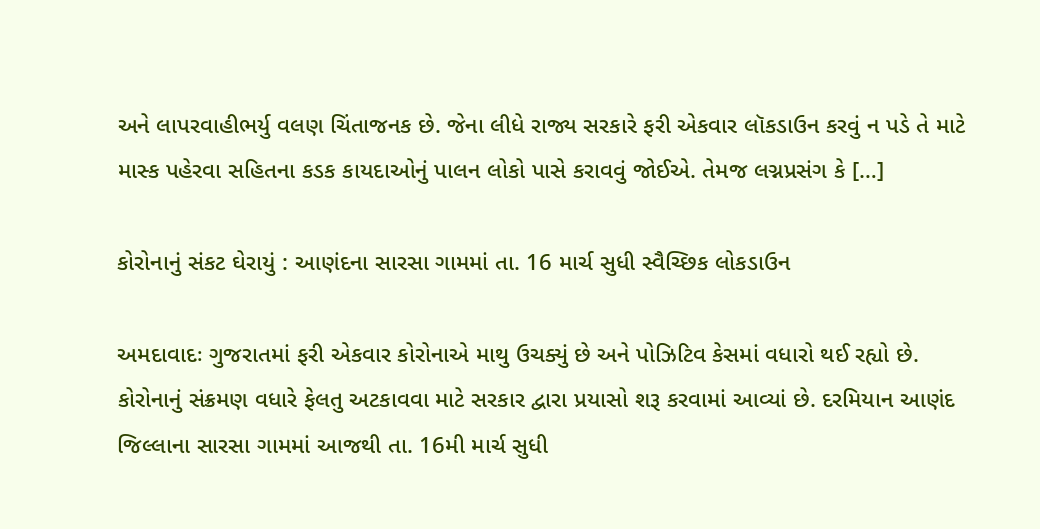અને લાપરવાહીભર્યુ વલણ ચિંતાજનક છે. જેના લીધે રાજ્ય સરકારે ફરી એકવાર લૉકડાઉન કરવું ન પડે તે માટે માસ્ક પહેરવા સહિતના કડક કાયદાઓનું પાલન લોકો પાસે કરાવવું જોઈએ. તેમજ લગ્નપ્રસંગ કે […]

કોરોનાનું સંકટ ઘેરાયું : આણંદના સારસા ગામમાં તા. 16 માર્ચ સુધી સ્વૈચ્છિક લોકડાઉન

અમદાવાદઃ ગુજરાતમાં ફરી એકવાર કોરોનાએ માથુ ઉચક્યું છે અને પોઝિટિવ કેસમાં વધારો થઈ રહ્યો છે. કોરોનાનું સંક્રમણ વધારે ફેલતુ અટકાવવા માટે સરકાર દ્વારા પ્રયાસો શરૂ કરવામાં આવ્યાં છે. દરમિયાન આણંદ જિલ્લાના સારસા ગામમાં આજથી તા. 16મી માર્ચ સુધી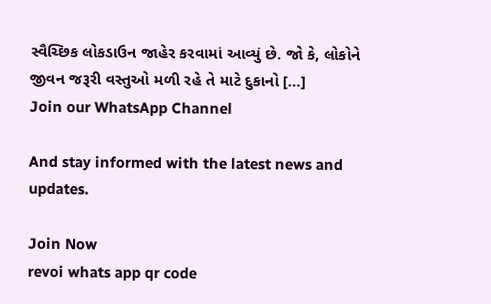સ્વૈચ્છિક લોકડાઉન જાહેર કરવામાં આવ્યું છે. જો કે, લોકોને જીવન જરૂરી વસ્તુઓ મળી રહે તે માટે દુકાનો […]
Join our WhatsApp Channel

And stay informed with the latest news and updates.

Join Now
revoi whats app qr code